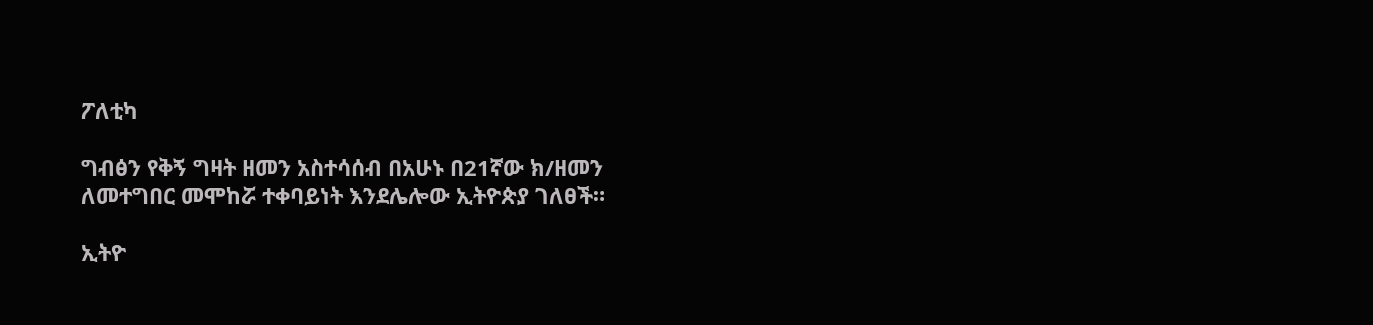ፖለቲካ

ግብፅን የቅኝ ግዛት ዘመን አስተሳሰብ በአሁኑ በ21ኛው ክ/ዘመን ለመተግበር መሞከሯ ተቀባይነት እንደሌሎው ኢትዮጵያ ገለፀች።

ኢትዮ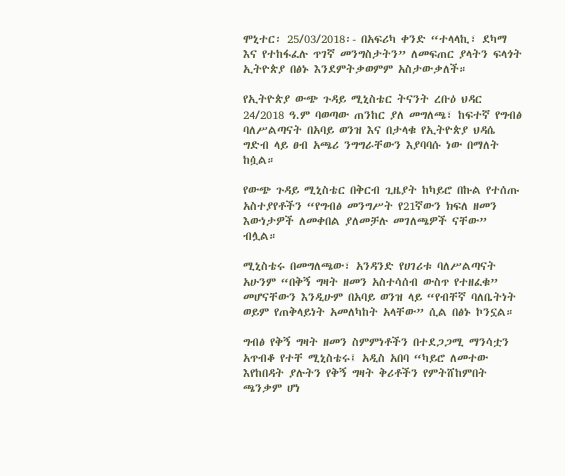ሞኒተር፡ 25/03/2018፡- በአፍሪካ ቀንድ “ተላላኪ፣ ደካማ እና የተከፋፈሉ ጥገኛ መንግስታትን” ለመፍጠር ያላትን ፍላጎት ኢትዮጵያ በፅኑ እንደምትቃወምም አስታውቃለች።

የኢትዮጵያ ውጭ ጉዳይ ሚኒስቴር ትናንት ረቡዕ ህዳር 24/2018 ዓ.ም ባወጣው ጠንከር ያለ መግለጫ፣ ከፍተኛ የግብፅ ባለሥልጣናት በአባይ ወንዝ እና በታላቁ የኢትዮጵያ ህዳሴ ግድብ ላይ ፀብ አጫሪ ንግግራቸውን እያባባሱ ነው በማለት ከሷል።

የውጭ ጉዳይ ሚኒስቴር በቅርብ ጊዜያት ከካይሮ በኩል የተሰጡ አስተያየቶችን “የግብፅ መንግሥት የ21ኛውን ክፍለ ዘመን እውነታዎች ለመቀበል ያለመቻሉ መገለጫዎች ናቸው” ብሏል።

ሚኒስቴሩ በመግለጫው፣ አንዳንድ የሀገሪቱ ባለሥልጣናት አሁንም “በቅኝ ግዛት ዘመን አስተሳሰብ ውስጥ የተዘፈቁ” መሆናቸውን እንዲሁም በአባይ ወንዝ ላይ “የብቸኛ ባለቤትነት ወይም የጠቅላይነት አመለካከት አላቸው” ሲል በፅኑ ኮንኗል።

ግብፅ የቅኝ ግዛት ዘመን ስምምነቶችን በተደጋጋሚ ማንሳቷን አጥብቆ የተቸ ሚኒስቴሩ፤ አዲስ አበባ “ካይሮ ለመተው እየከበዳት ያሉትን የቅኝ ግዛት ቅሪቶችን የምትሸከምበት ጫንቃም ሆነ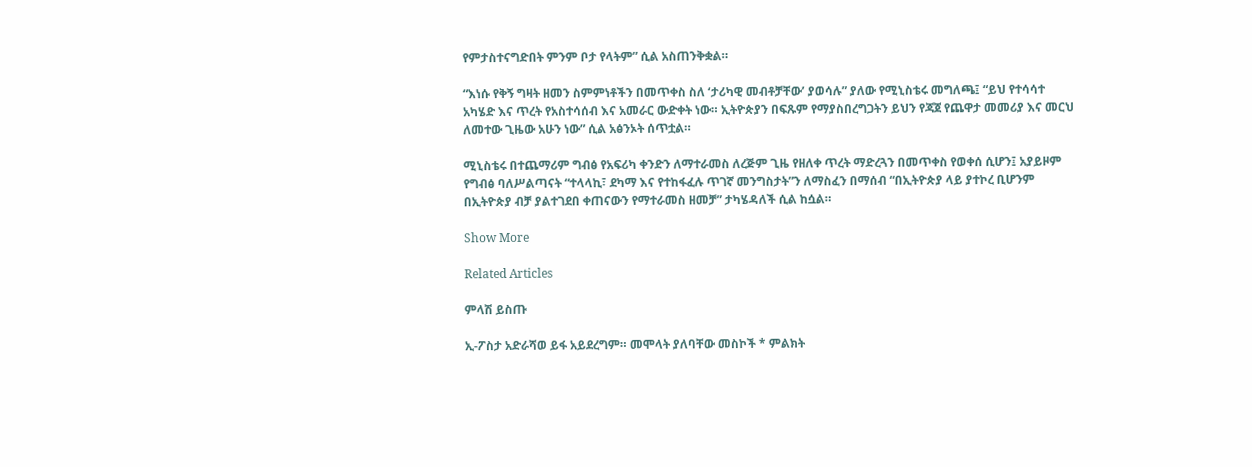የምታስተናግድበት ምንም ቦታ የላትም” ሲል አስጠንቅቋል።

“እነሱ የቅኝ ግዛት ዘመን ስምምነቶችን በመጥቀስ ስለ ‘ታሪካዊ መብቶቻቸው’ ያወሳሉ” ያለው የሚኒስቴሩ መግለጫ፤ “ይህ የተሳሳተ አካሄድ እና ጥረት የአስተሳሰብ እና አመራር ውድቀት ነው። ኢትዮጵያን በፍጹም የማያስበረግጋትን ይህን የጃጀ የጨዋታ መመሪያ እና መርህ ለመተው ጊዜው አሁን ነው” ሲል አፅንኦት ሰጥቷል።

ሚኒስቴሩ በተጨማሪም ግብፅ የአፍሪካ ቀንድን ለማተራመስ ለረጅም ጊዜ የዘለቀ ጥረት ማድረጓን በመጥቀስ የወቀሰ ሲሆን፤ አያይዞም የግብፅ ባለሥልጣናት “ተላላኪ፣ ደካማ እና የተከፋፈሉ ጥገኛ መንግስታት”ን ለማስፈን በማሰብ “በኢትዮጵያ ላይ ያተኮረ ቢሆንም በኢትዮጵያ ብቻ ያልተገደበ ቀጠናውን የማተራመስ ዘመቻ” ታካሄዳለች ሲል ከሷል።

Show More

Related Articles

ምላሽ ይስጡ

ኢ-ፖስታ አድራሻወ ይፋ አይደረግም። መሞላት ያለባቸው መስኮች * ምልክት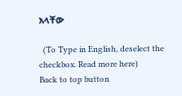አላቸው

  (To Type in English, deselect the checkbox. Read more here)
Back to top button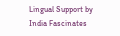Lingual Support by India Fascinates